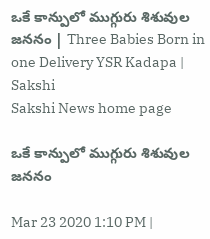ఒకే కాన్పులో ముగ్గురు శిశువుల జననం | Three Babies Born in one Delivery YSR Kadapa | Sakshi
Sakshi News home page

ఒకే కాన్పులో ముగ్గురు శిశువుల జననం

Mar 23 2020 1:10 PM |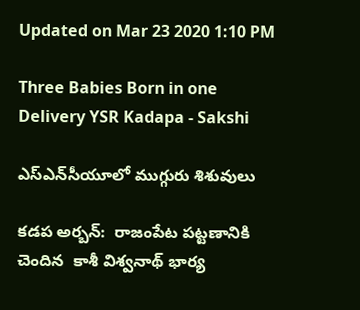Updated on Mar 23 2020 1:10 PM

Three Babies Born in one Delivery YSR Kadapa - Sakshi

ఎస్‌ఎన్‌సీయూలో ముగ్గురు శిశువులు

కడప అర్బన్‌:  రాజంపేట పట్టణానికి చెందిన  కాశీ విశ్వనాథ్‌ భార్య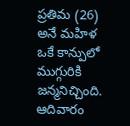ప్రతిమ (26) అనే మహిళ ఒకే కాన్పులో ముగ్గురికి జన్మనిచ్చింది. ఆదివారం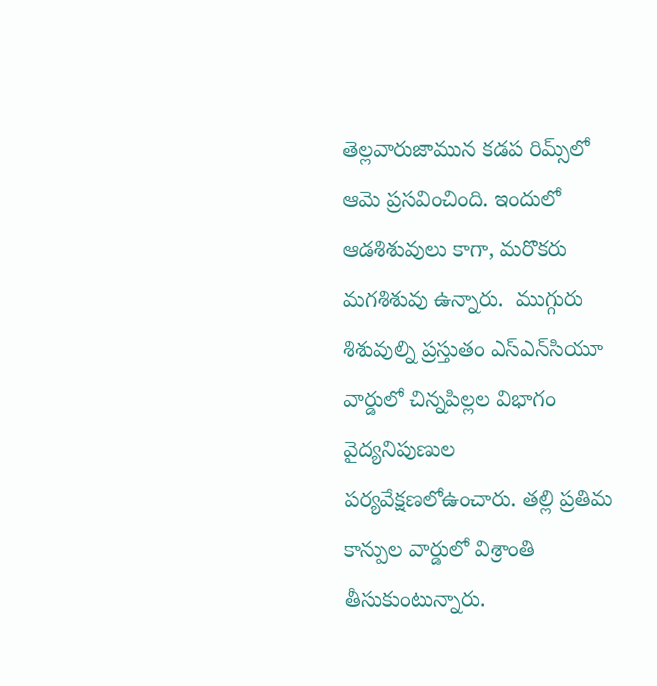తెల్లవారుజామున కడప రిమ్స్‌లో ఆమె ప్రసవించింది. ఇందులో  ఆడశిశువులు కాగా, మరొకరు మగశిశువు ఉన్నారు.  ముగ్గురు శిశువుల్ని ప్రస్తుతం ఎస్‌ఎన్‌సియూ వార్డులో చిన్నపిల్లల విభాగం వైద్యనిపుణుల పర్యవేక్షణలోఉంచారు. తల్లి ప్రతిమ కాన్పుల వార్డులో విశ్రాంతి తీసుకుంటున్నారు.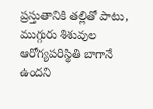ప్రస్తుతానికి తల్లితో పాటు, ముగ్గురు శిశువుల ఆరోగ్యపరిస్థితి బాగానే ఉందని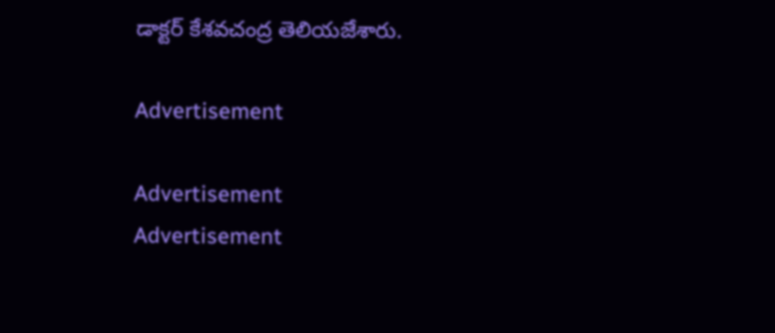డాక్టర్‌ కేశవచంద్ర తెలియజేశారు.

Advertisement

Advertisement
Advertisement